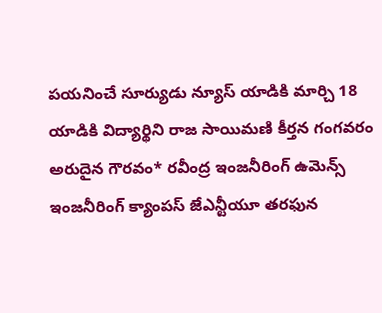పయనించే సూర్యుడు న్యూస్ యాడికి మార్చి 18 యాడికి విద్యార్థిని రాజ సాయిమణి కీర్తన గంగవరం అరుదైన గౌరవం* రవీంద్ర ఇంజనీరింగ్ ఉమెన్స్ ఇంజనీరింగ్ క్యాంపస్ జేఎన్టీయూ తరఫున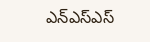ఎన్ఎస్ఎస్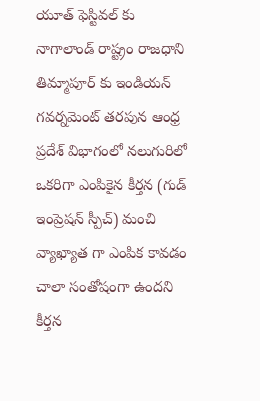యూత్ ఫెస్టివల్ కు నాగాలాండ్ రాష్ట్రం రాజధాని తిమ్మాపూర్ కు ఇండియన్ గవర్నమెంట్ తరపున ఆంధ్ర ప్రదేశ్ విభాగంలో నలుగురిలో ఒకరిగా ఎంపికైన కీర్తన (గుడ్ ఇంప్రెషన్ స్పీచ్) మంచి వ్యాఖ్యాత గా ఎంపిక కావడం చాలా సంతోషంగా ఉందని కీర్తన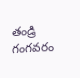తండ్రి గంగవరం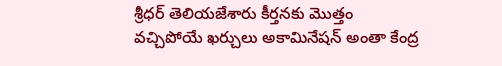శ్రీధర్ తెలియజేశారు కీర్తనకు మొత్తం వచ్చిపోయే ఖర్చులు అకామినేషన్ అంతా కేంద్ర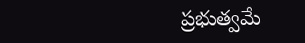ప్రభుత్వమే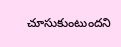చూసుకుంటుందని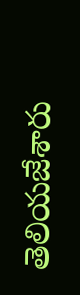తెలియజేశారు